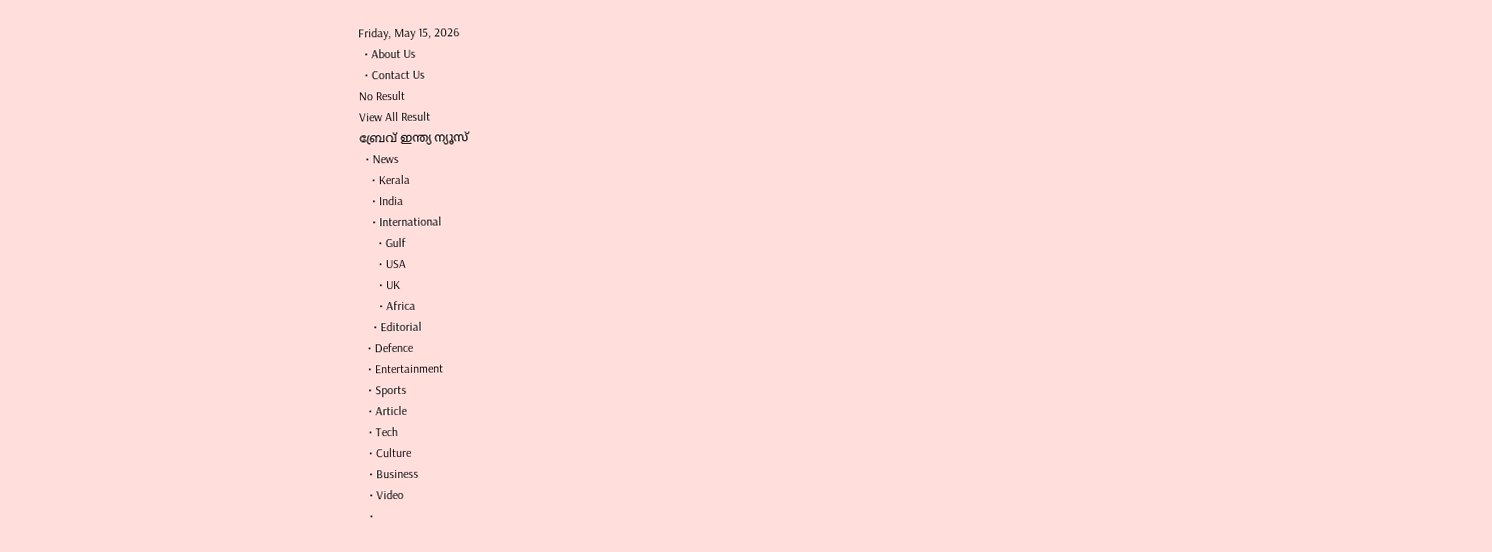Friday, May 15, 2026
  • About Us
  • Contact Us
No Result
View All Result
ബ്രേവ് ഇന്ത്യ ന്യൂസ്
  • News
    • Kerala
    • India
    • International
      • Gulf
      • USA
      • UK
      • Africa
    • Editorial
  • Defence
  • Entertainment
  • Sports
  • Article
  • Tech
  • Culture
  • Business
  • Video
  •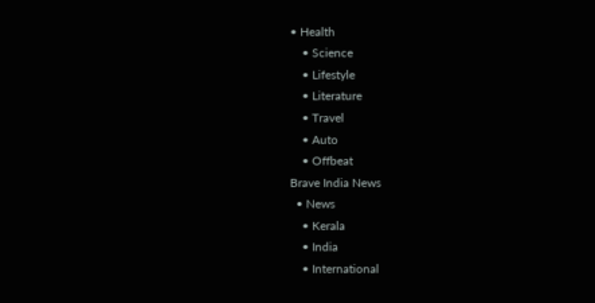• Health
    • Science
    • Lifestyle
    • Literature
    • Travel
    • Auto
    • Offbeat
Brave India News
  • News
    • Kerala
    • India
    • International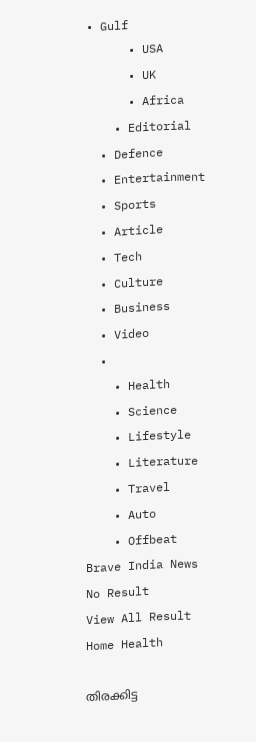• Gulf
      • USA
      • UK
      • Africa
    • Editorial
  • Defence
  • Entertainment
  • Sports
  • Article
  • Tech
  • Culture
  • Business
  • Video
  •
    • Health
    • Science
    • Lifestyle
    • Literature
    • Travel
    • Auto
    • Offbeat
Brave India News
No Result
View All Result
Home Health

തിരക്കിട്ട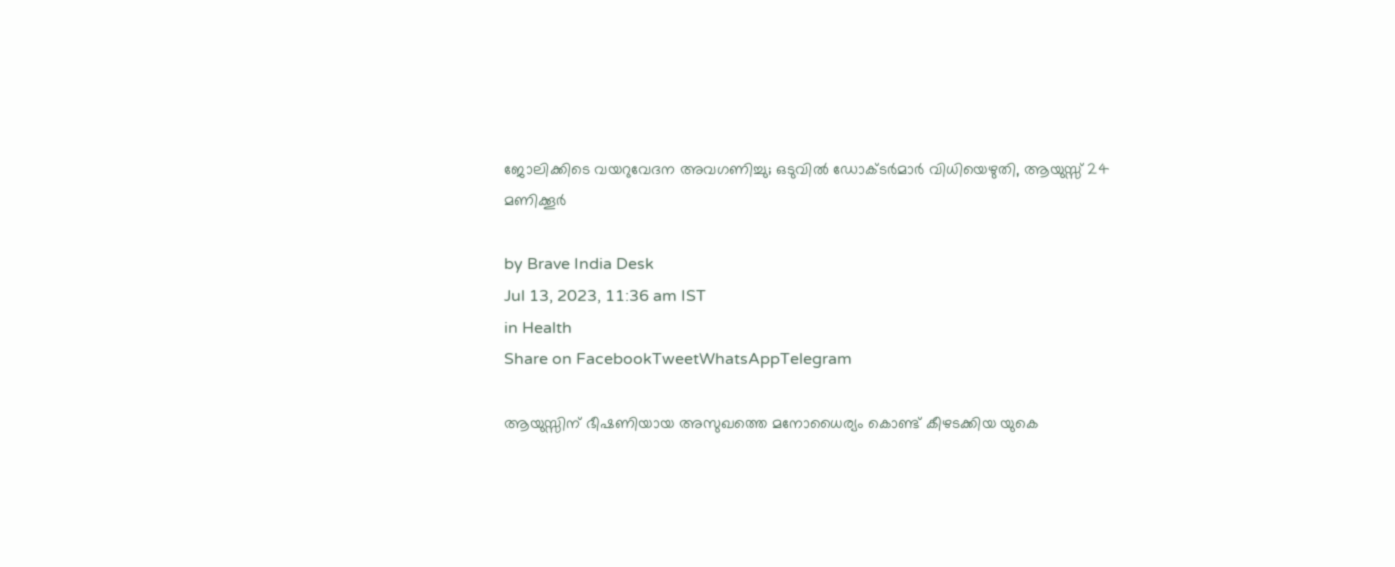ജോലിക്കിടെ വയറുവേദന അവഗണിച്ചു; ഒടുവില്‍ ഡോക്ടര്‍മാര്‍ വിധിയെഴുതി, ആയുസ്സ് 24 മണിക്കൂര്‍

by Brave India Desk
Jul 13, 2023, 11:36 am IST
in Health
Share on FacebookTweetWhatsAppTelegram

ആയുസ്സിന് ഭീഷണിയായ അസുഖത്തെ മനോധൈര്യം കൊണ്ട് കീഴടക്കിയ യുകെ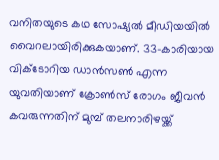വനിതയുടെ കഥ സോഷ്യല്‍ മീഡിയയില്‍ വൈറലായിരിക്കുകയാണ്. 33-കാരിയായ വിക്ടോറിയ ഡാന്‍സണ്‍ എന്ന യുവതിയാണ് ക്രോണ്‍സ് രോഗം ജീവന്‍ കവരുന്നതിന് മുമ്പ് തലനാരിഴയ്ക്ക്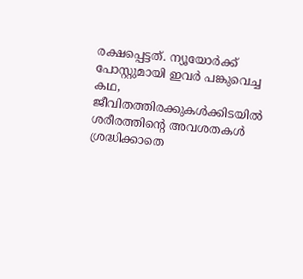രക്ഷപ്പെട്ടത്. ന്യൂയോര്‍ക്ക് പോസ്റ്റുമായി ഇവര്‍ പങ്കുവെച്ച കഥ, ജീവിതത്തിരക്കുകള്‍ക്കിടയില്‍ ശരീരത്തിന്റെ അവശതകള്‍ ശ്രദ്ധിക്കാതെ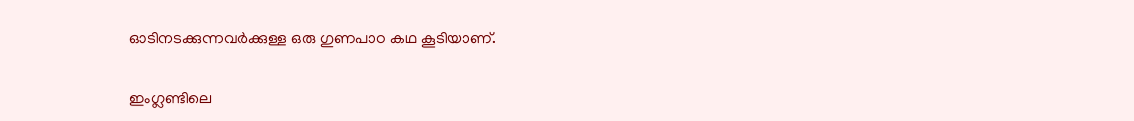ഓടിനടക്കുന്നവര്‍ക്കുള്ള ഒരു ഗുണപാഠ കഥ കൂടിയാണ്.

ഇംഗ്ലണ്ടിലെ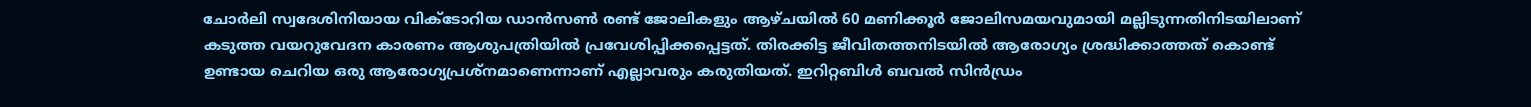ചോര്‍ലി സ്വദേശിനിയായ വിക്ടോറിയ ഡാന്‍സണ്‍ രണ്ട് ജോലികളും ആഴ്ചയില്‍ 60 മണിക്കൂര്‍ ജോലിസമയവുമായി മല്ലിടുന്നതിനിടയിലാണ് കടുത്ത വയറുവേദന കാരണം ആശുപത്രിയില്‍ പ്രവേശിപ്പിക്കപ്പെട്ടത്. തിരക്കിട്ട ജീവിതത്തനിടയില്‍ ആരോഗ്യം ശ്രദ്ധിക്കാത്തത് കൊണ്ട് ഉണ്ടായ ചെറിയ ഒരു ആരോഗ്യപ്രശ്‌നമാണെന്നാണ് എല്ലാവരും കരുതിയത്. ഇറിറ്റബിള്‍ ബവല്‍ സിന്‍ഡ്രം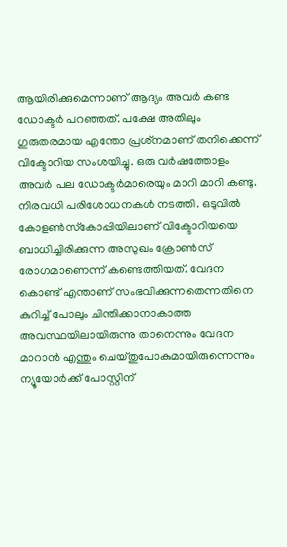ആയിരിക്കുമെന്നാണ് ആദ്യം അവര്‍ കണ്ട ഡോക്ടര്‍ പറഞ്ഞത്. പക്ഷേ അതിലും ഗുരുതരമായ എന്തോ പ്രശ്‌നമാണ് തനിക്കെന്ന് വിക്ടോറിയ സംശയിച്ചു. ഒരു വര്‍ഷത്തോളം അവര്‍ പല ഡോക്ടര്‍മാരെയും മാറി മാറി കണ്ടു. നിരവധി പരിശോധനകള്‍ നടത്തി. ഒടുവില്‍ കോളണ്‍സ്‌കോപ്പിയിലാണ് വിക്ടോറിയയെ ബാധിച്ചിരിക്കുന്ന അസുഖം ക്രോണ്‍സ് രോഗമാണെന്ന് കണ്ടെത്തിയത്. വേദന കൊണ്ട് എന്താണ് സംഭവിക്കുന്നതെന്നതിനെ കുറിച്ച് പോലും ചിന്തിക്കാനാകാത്ത അവസ്ഥയിലായിരുന്നു താനെന്നും വേദന മാറാന്‍ എന്തും ചെയ്തുപോകുമായിരുന്നെന്നും ന്യൂയോര്‍ക്ക് പോസ്റ്റിന്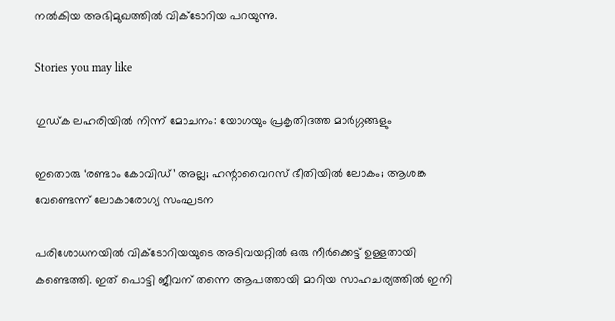നല്‍കിയ അഭിമുഖത്തില്‍ വിക്ടോറിയ പറയുന്നു.

Stories you may like

ഗുഡ്‌ക ലഹരിയിൽ നിന്ന് മോചനം: യോഗയും പ്രകൃതിദത്ത മാർഗ്ഗങ്ങളും

ഇതൊരു ‘രണ്ടാം കോവിഡ്’ അല്ല; ഹന്റാവൈറസ് ഭീതിയിൽ ലോകം; ആശങ്ക വേണ്ടെന്ന് ലോകാരോഗ്യ സംഘടന

പരിശോധനയില്‍ വിക്ടോറിയയുടെ അടിവയറ്റില്‍ ഒരു നീര്‍ക്കെട്ട് ഉള്ളതായി കണ്ടെത്തി. ഇത് പൊട്ടി ജീവന് തന്നെ ആപത്തായി മാറിയ സാഹചര്യത്തില്‍ ഇനി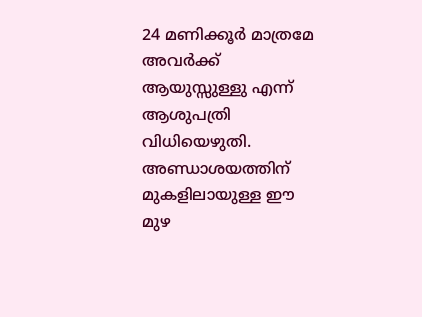24 മണിക്കൂര്‍ മാത്രമേ അവര്‍ക്ക് ആയുസ്സുള്ളു എന്ന് ആശുപത്രി വിധിയെഴുതി. അണ്ഡാശയത്തിന് മുകളിലായുള്ള ഈ മുഴ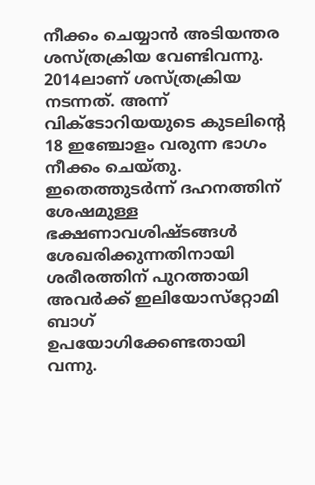നീക്കം ചെയ്യാന്‍ അടിയന്തര ശസ്ത്രക്രിയ വേണ്ടിവന്നു. 2014ലാണ് ശസ്ത്രക്രിയ നടന്നത്. അന്ന് വിക്ടോറിയയുടെ കുടലിന്റെ 18 ഇഞ്ചോളം വരുന്ന ഭാഗം നീക്കം ചെയ്തു. ഇതെത്തുടര്‍ന്ന് ദഹനത്തിന് ശേഷമുള്ള ഭക്ഷണാവശിഷ്ടങ്ങള്‍ ശേഖരിക്കുന്നതിനായി ശരീരത്തിന് പുറത്തായി അവര്‍ക്ക് ഇലിയോസ്‌റ്റോമി ബാഗ് ഉപയോഗിക്കേണ്ടതായി വന്നു.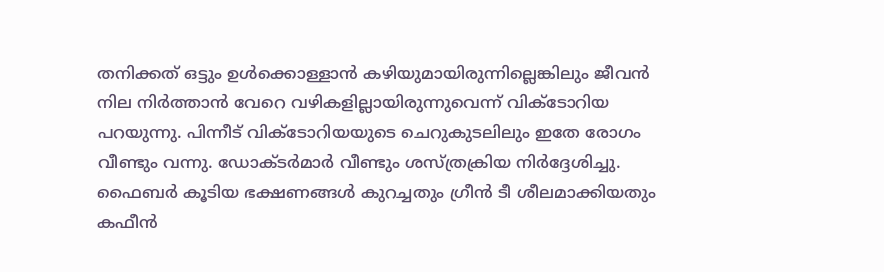തനിക്കത് ഒട്ടും ഉള്‍ക്കൊള്ളാന്‍ കഴിയുമായിരുന്നില്ലെങ്കിലും ജീവന്‍ നില നിര്‍ത്താന്‍ വേറെ വഴികളില്ലായിരുന്നുവെന്ന് വിക്ടോറിയ പറയുന്നു. പിന്നീട് വിക്ടോറിയയുടെ ചെറുകുടലിലും ഇതേ രോഗം വീണ്ടും വന്നു. ഡോക്ടര്‍മാര്‍ വീണ്ടും ശസ്ത്രക്രിയ നിര്‍ദ്ദേശിച്ചു. ഫൈബര്‍ കൂടിയ ഭക്ഷണങ്ങള്‍ കുറച്ചതും ഗ്രീന്‍ ടീ ശീലമാക്കിയതും കഫീന്‍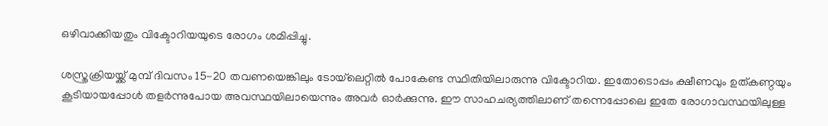ഒഴിവാക്കിയതും വിക്ടോറിയയുടെ രോഗം ശമിപ്പിച്ചു.

ശസ്ത്രക്രിയയ്ക്ക് മുമ്പ് ദിവസം 15-20 തവണയെങ്കിലും ടോയ്‌ലെറ്റില്‍ പോകേണ്ട സ്ഥിതിയിലാരുന്നു വിക്ടോറിയ. ഇതോടൊപ്പം ക്ഷീണവും ഉത്കണ്ഠയും കൂടിയായപ്പോള്‍ തളര്‍ന്നുപോയ അവസ്ഥയിലായെന്നും അവര്‍ ഓര്‍ക്കുന്നു. ഈ സാഹചര്യത്തിലാണ് തന്നെപ്പോലെ ഇതേ രോഗാവസ്ഥയിലുള്ള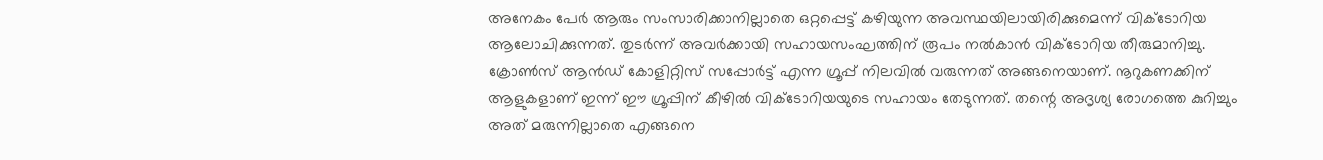അനേകം പേര്‍ ആരും സംസാരിക്കാനില്ലാതെ ഒറ്റപ്പെട്ട് കഴിയുന്ന അവസ്ഥയിലായിരിക്കുമെന്ന് വിക്ടോറിയ ആലോചിക്കുന്നത്. തുടര്‍ന്ന് അവര്‍ക്കായി സഹായസംഘത്തിന് രൂപം നല്‍കാന്‍ വിക്ടോറിയ തീരുമാനിച്ചു. ക്രോണ്‍സ് ആന്‍ഡ് കോളിറ്റിസ് സപ്പോര്‍ട്ട് എന്ന ഗ്രൂപ്പ് നിലവില്‍ വരുന്നത് അങ്ങനെയാണ്. നൂറുകണക്കിന് ആളുകളാണ് ഇന്ന് ഈ ഗ്രൂപ്പിന് കീഴില്‍ വിക്ടോറിയയുടെ സഹായം തേടുന്നത്. തന്റെ അദൃശ്യ രോഗത്തെ കുറിച്ചും അത് മരുന്നില്ലാതെ എങ്ങനെ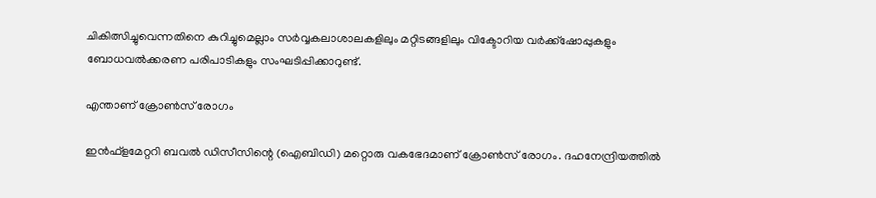ചികിത്സിച്ചുവെന്നതിനെ കുറിച്ചുമെല്ലാം സര്‍വ്വകലാശാലകളിലും മറ്റിടങ്ങളിലും വിക്ടോറിയ വര്‍ക്ക്‌ഷോപ്പുകളും ബോധവല്‍ക്കരണ പരിപാടികളും സംഘടിപ്പിക്കാറുണ്ട്.

എന്താണ് ക്രോണ്‍സ് രോഗം

ഇന്‍ഫ്‌ളമേറ്ററി ബവല്‍ ഡിസീസിന്റെ (ഐബിഡി) മറ്റൊരു വകഭേദമാണ് ക്രോണ്‍സ് രോഗം. ദഹനേന്ദ്രിയത്തില്‍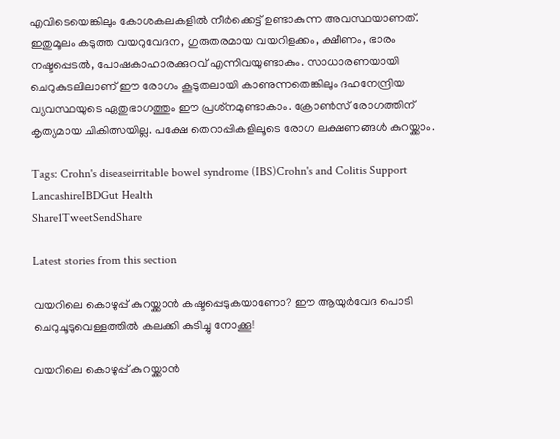എവിടെയെങ്കിലും കോശകലകളില്‍ നീര്‍ക്കെട്ട് ഉണ്ടാകുന്ന അവസ്ഥയാണത്. ഇതുമൂലം കടുത്ത വയറുവേദന, ഗുരുതരമായ വയറിളക്കം, ക്ഷീണം, ഭാരം നഷ്ടപ്പെടല്‍, പോഷകാഹാരക്കുറവ് എന്നിവയുണ്ടാകും. സാധാരണയായി ചെറുകുടലിലാണ് ഈ രോഗം കൂടുതലായി കാണുന്നതെങ്കിലും ദഹനേന്ദ്രിയ വ്യവസ്ഥയുടെ ഏതുഭാഗത്തും ഈ പ്രശ്‌നമുണ്ടാകാം. ക്രോണ്‍സ് രോഗത്തിന് കൃത്യമായ ചികിത്സയില്ല. പക്ഷേ തെറാപ്പികളിലൂടെ രോഗ ലക്ഷണങ്ങള്‍ കുറയ്ക്കാം.

Tags: Crohn's diseaseirritable bowel syndrome (IBS)Crohn's and Colitis Support LancashireIBDGut Health
Share1TweetSendShare

Latest stories from this section

വയറിലെ കൊഴുപ്പ് കുറയ്ക്കാൻ കഷ്ടപ്പെടുകയാണോ? ഈ ആയുർവേദ പൊടി ചെറുചൂടുവെള്ളത്തിൽ കലക്കി കുടിച്ചു നോക്കൂ!

വയറിലെ കൊഴുപ്പ് കുറയ്ക്കാൻ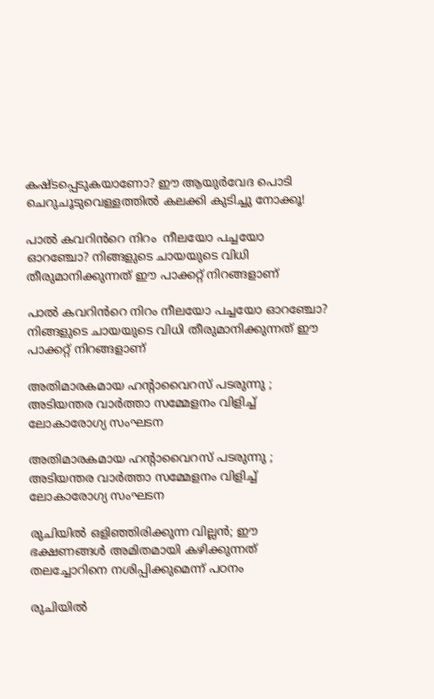കഷ്ടപ്പെടുകയാണോ? ഈ ആയുർവേദ പൊടി ചെറുചൂടുവെള്ളത്തിൽ കലക്കി കുടിച്ചു നോക്കൂ!

പാൽ കവറിൻറെ നിറം  നീലയോ പച്ചയോ ഓറഞ്ചോ? നിങ്ങളുടെ ചായയുടെ വിധി തീരുമാനിക്കുന്നത് ഈ പാക്കറ്റ് നിറങ്ങളാണ്

പാൽ കവറിൻറെ നിറം നീലയോ പച്ചയോ ഓറഞ്ചോ? നിങ്ങളുടെ ചായയുടെ വിധി തീരുമാനിക്കുന്നത് ഈ പാക്കറ്റ് നിറങ്ങളാണ്

അതിമാരകമായ ഹന്റാവൈറസ് പടരുന്നു ; അടിയന്തര വാർത്താ സമ്മേളനം വിളിച്ച് ലോകാരോഗ്യ സംഘടന

അതിമാരകമായ ഹന്റാവൈറസ് പടരുന്നു ; അടിയന്തര വാർത്താ സമ്മേളനം വിളിച്ച് ലോകാരോഗ്യ സംഘടന

രുചിയിൽ ഒളിഞ്ഞിരിക്കുന്ന വില്ലൻ; ഈ ഭക്ഷണങ്ങൾ അമിതമായി കഴിക്കുന്നത് തലച്ചോറിനെ നശിപ്പിക്കുമെന്ന് പഠനം

രുചിയിൽ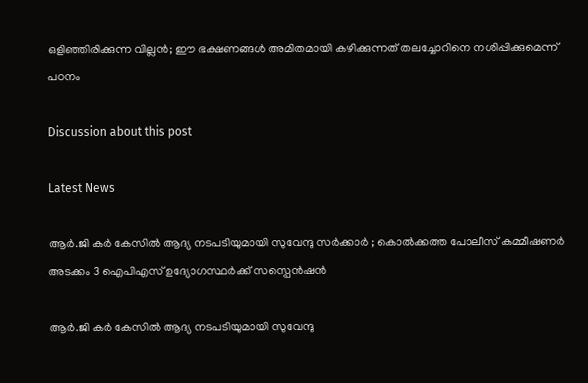ഒളിഞ്ഞിരിക്കുന്ന വില്ലൻ; ഈ ഭക്ഷണങ്ങൾ അമിതമായി കഴിക്കുന്നത് തലച്ചോറിനെ നശിപ്പിക്കുമെന്ന് പഠനം

Discussion about this post

Latest News

ആർ.ജി കർ കേസിൽ ആദ്യ നടപടിയുമായി സുവേന്ദു സർക്കാർ ; കൊൽക്കത്ത പോലീസ് കമ്മീഷണർ അടക്കം 3 ഐപിഎസ് ഉദ്യോഗസ്ഥർക്ക് സസ്പെൻഷൻ

ആർ.ജി കർ കേസിൽ ആദ്യ നടപടിയുമായി സുവേന്ദു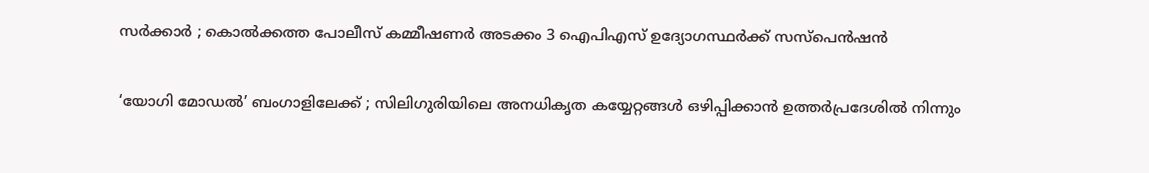സർക്കാർ ; കൊൽക്കത്ത പോലീസ് കമ്മീഷണർ അടക്കം 3 ഐപിഎസ് ഉദ്യോഗസ്ഥർക്ക് സസ്പെൻഷൻ

‘യോഗി മോഡൽ’ ബംഗാളിലേക്ക് ; സിലിഗുരിയിലെ അനധികൃത കയ്യേറ്റങ്ങൾ ഒഴിപ്പിക്കാൻ ഉത്തർപ്രദേശിൽ നിന്നും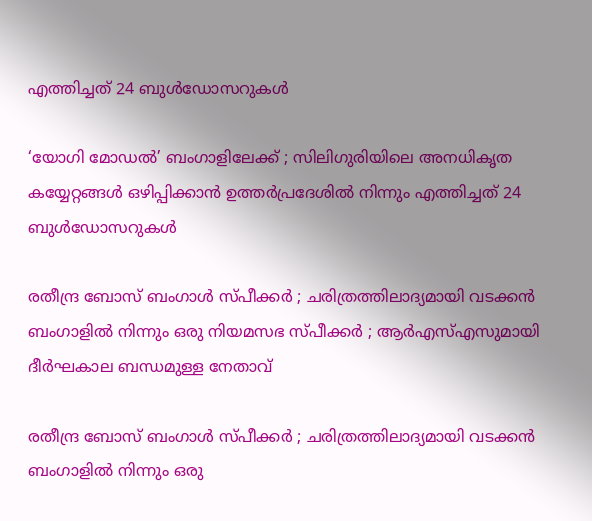എത്തിച്ചത് 24 ബുൾഡോസറുകൾ

‘യോഗി മോഡൽ’ ബംഗാളിലേക്ക് ; സിലിഗുരിയിലെ അനധികൃത കയ്യേറ്റങ്ങൾ ഒഴിപ്പിക്കാൻ ഉത്തർപ്രദേശിൽ നിന്നും എത്തിച്ചത് 24 ബുൾഡോസറുകൾ

രതീന്ദ്ര ബോസ് ബംഗാൾ സ്പീക്കർ ; ചരിത്രത്തിലാദ്യമായി വടക്കൻ ബംഗാളിൽ നിന്നും ഒരു നിയമസഭ സ്പീക്കർ ; ആർഎസ്എസുമായി ദീർഘകാല ബന്ധമുള്ള നേതാവ്

രതീന്ദ്ര ബോസ് ബംഗാൾ സ്പീക്കർ ; ചരിത്രത്തിലാദ്യമായി വടക്കൻ ബംഗാളിൽ നിന്നും ഒരു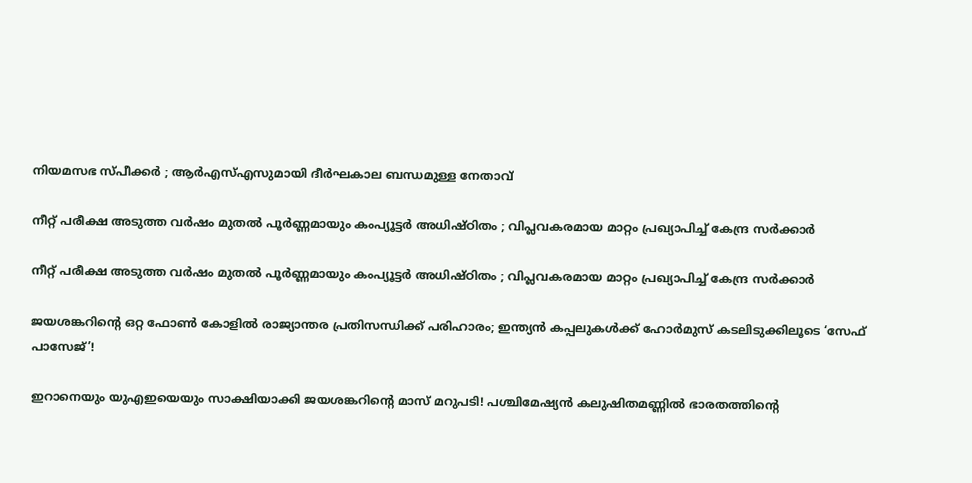നിയമസഭ സ്പീക്കർ ; ആർഎസ്എസുമായി ദീർഘകാല ബന്ധമുള്ള നേതാവ്

നീറ്റ് പരീക്ഷ അടുത്ത വർഷം മുതൽ പൂർണ്ണമായും കംപ്യൂട്ടർ അധിഷ്ഠിതം ; വിപ്ലവകരമായ മാറ്റം പ്രഖ്യാപിച്ച് കേന്ദ്ര സർക്കാർ

നീറ്റ് പരീക്ഷ അടുത്ത വർഷം മുതൽ പൂർണ്ണമായും കംപ്യൂട്ടർ അധിഷ്ഠിതം ; വിപ്ലവകരമായ മാറ്റം പ്രഖ്യാപിച്ച് കേന്ദ്ര സർക്കാർ

ജയശങ്കറിന്റെ ഒറ്റ ഫോൺ കോളിൽ രാജ്യാന്തര പ്രതിസന്ധിക്ക് പരിഹാരം; ഇന്ത്യൻ കപ്പലുകൾക്ക് ഹോർമുസ് കടലിടുക്കിലൂടെ ‘സേഫ് പാസേജ്’!

ഇറാനെയും യുഎഇയെയും സാക്ഷിയാക്കി ജയശങ്കറിന്റെ മാസ് മറുപടി! പശ്ചിമേഷ്യൻ കലുഷിതമണ്ണിൽ ഭാരതത്തിന്റെ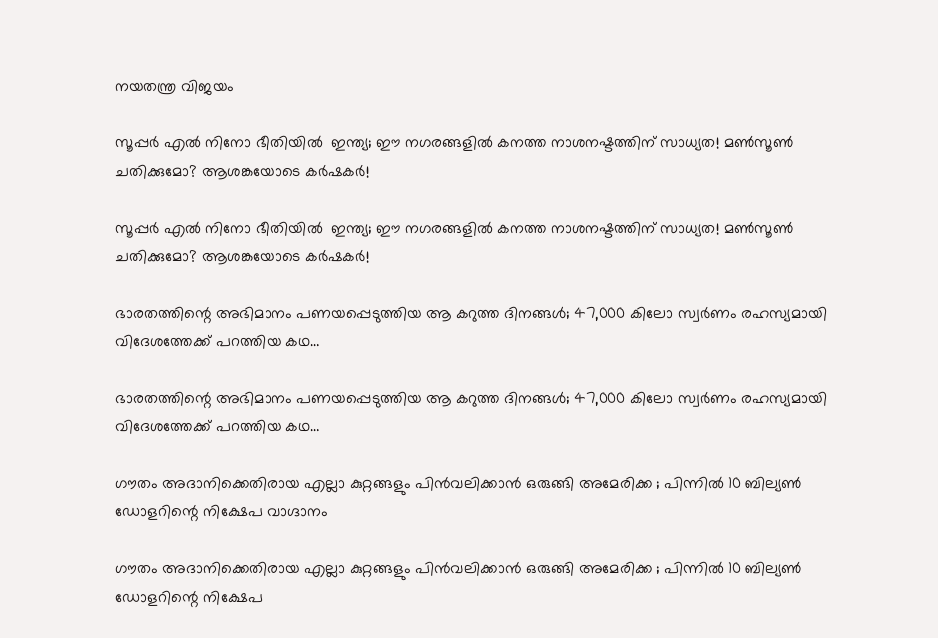നയതന്ത്ര വിജയം

സൂപ്പർ എൽ നിനോ ഭീതിയിൽ  ഇന്ത്യ; ഈ നഗരങ്ങളിൽ കനത്ത നാശനഷ്ടത്തിന് സാധ്യത! മൺസൂൺ ചതിക്കുമോ? ആശങ്കയോടെ കർഷകർ!

സൂപ്പർ എൽ നിനോ ഭീതിയിൽ  ഇന്ത്യ; ഈ നഗരങ്ങളിൽ കനത്ത നാശനഷ്ടത്തിന് സാധ്യത! മൺസൂൺ ചതിക്കുമോ? ആശങ്കയോടെ കർഷകർ!

ഭാരതത്തിന്റെ അഭിമാനം പണയപ്പെടുത്തിയ ആ കറുത്ത ദിനങ്ങൾ; 47,000 കിലോ സ്വർണം രഹസ്യമായി വിദേശത്തേക്ക് പറത്തിയ കഥ…

ഭാരതത്തിന്റെ അഭിമാനം പണയപ്പെടുത്തിയ ആ കറുത്ത ദിനങ്ങൾ; 47,000 കിലോ സ്വർണം രഹസ്യമായി വിദേശത്തേക്ക് പറത്തിയ കഥ…

ഗൗതം അദാനിക്കെതിരായ എല്ലാ കുറ്റങ്ങളും പിൻവലിക്കാൻ ഒരുങ്ങി അമേരിക്ക ; പിന്നിൽ 10 ബില്യൺ ഡോളറിന്റെ നിക്ഷേപ വാഗ്ദാനം

ഗൗതം അദാനിക്കെതിരായ എല്ലാ കുറ്റങ്ങളും പിൻവലിക്കാൻ ഒരുങ്ങി അമേരിക്ക ; പിന്നിൽ 10 ബില്യൺ ഡോളറിന്റെ നിക്ഷേപ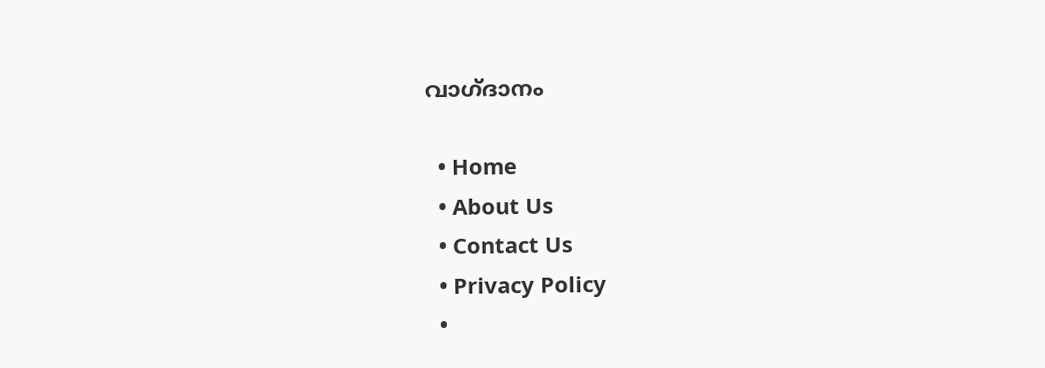വാഗ്ദാനം

  • Home
  • About Us
  • Contact Us
  • Privacy Policy
  •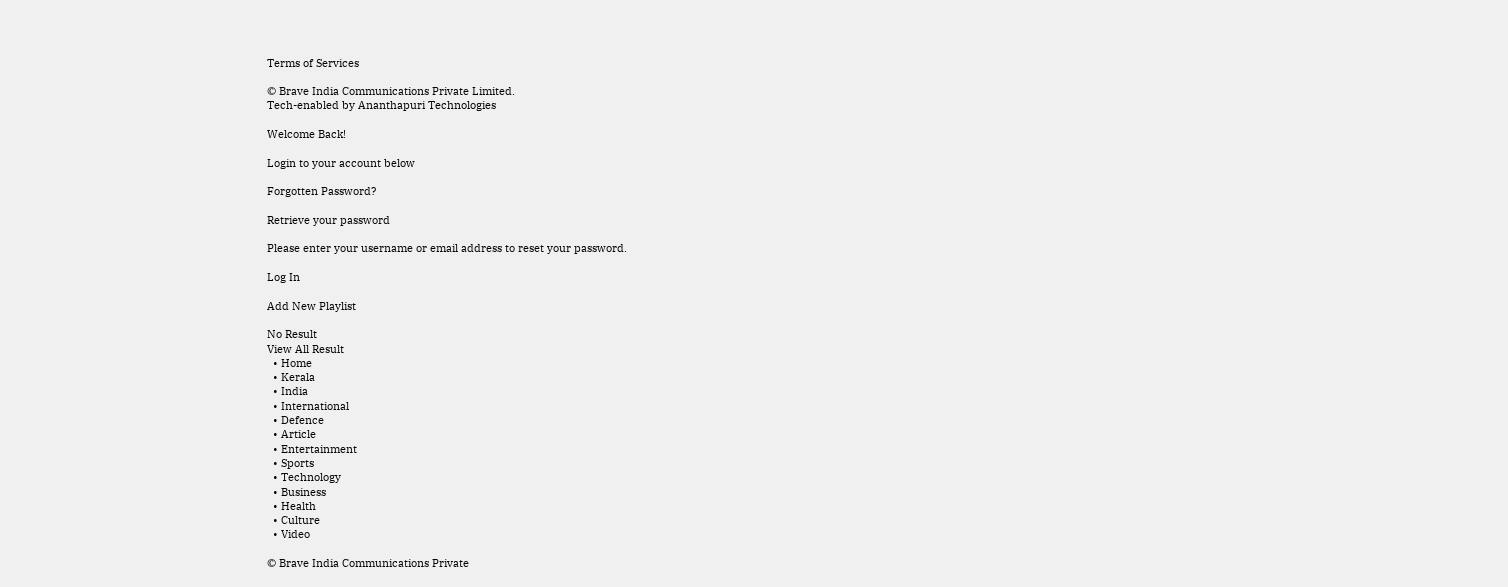Terms of Services

© Brave India Communications Private Limited.
Tech-enabled by Ananthapuri Technologies

Welcome Back!

Login to your account below

Forgotten Password?

Retrieve your password

Please enter your username or email address to reset your password.

Log In

Add New Playlist

No Result
View All Result
  • Home
  • Kerala
  • India
  • International
  • Defence
  • Article
  • Entertainment
  • Sports
  • Technology
  • Business
  • Health
  • Culture
  • Video

© Brave India Communications Private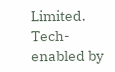Limited.
Tech-enabled by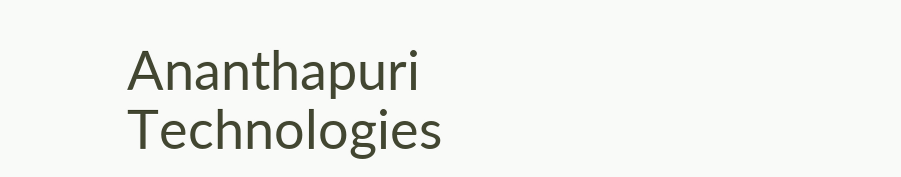Ananthapuri Technologies